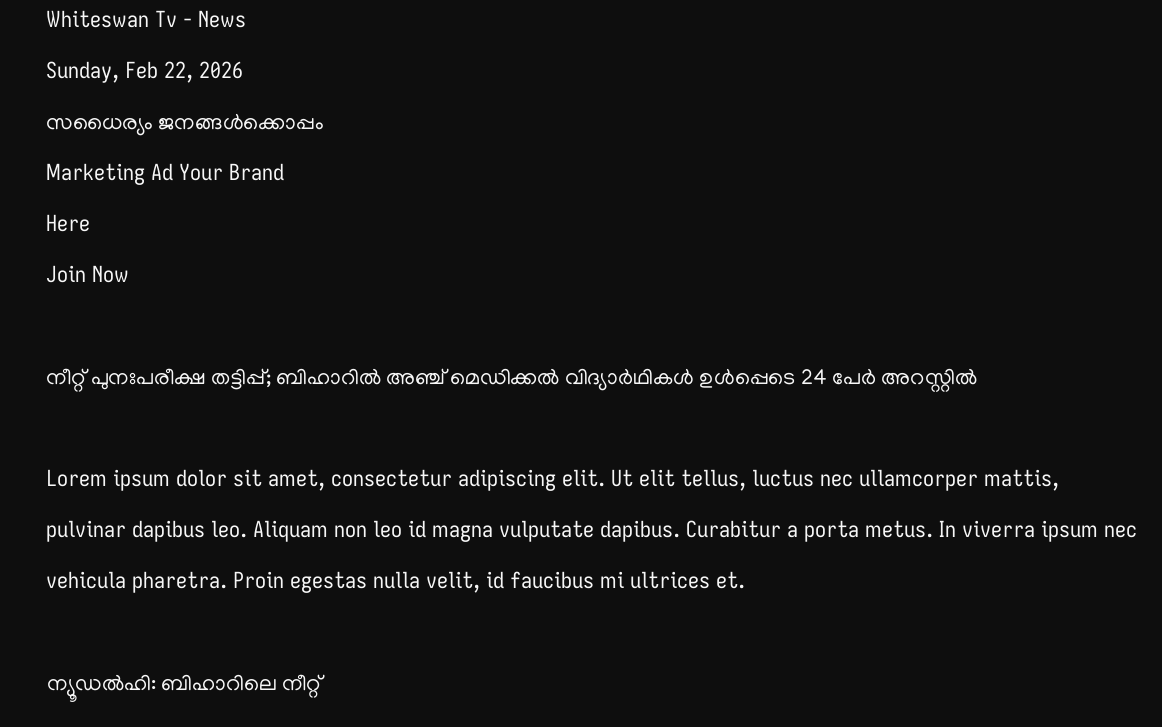Whiteswan Tv - News
Sunday, Feb 22, 2026
സധൈര്യം ജനങ്ങൾക്കൊപ്പം
Marketing Ad Your Brand
Here
Join Now

നീറ്റ് പുനഃപരീക്ഷ തട്ടിപ്പ്; ബിഹാറിൽ അഞ്ച് മെഡിക്കൽ വിദ്യാർഥികൾ ഉൾപ്പെടെ 24 പേർ അറസ്റ്റിൽ

Lorem ipsum dolor sit amet, consectetur adipiscing elit. Ut elit tellus, luctus nec ullamcorper mattis, pulvinar dapibus leo. Aliquam non leo id magna vulputate dapibus. Curabitur a porta metus. In viverra ipsum nec vehicula pharetra. Proin egestas nulla velit, id faucibus mi ultrices et.

ന്യൂഡൽഹി: ബിഹാറിലെ നീറ്റ്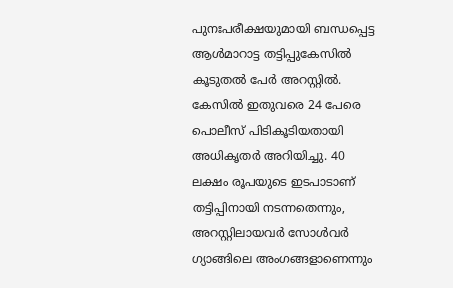പുനഃപരീക്ഷയുമായി ബന്ധപ്പെട്ട ആൾമാറാട്ട തട്ടിപ്പുകേസിൽ കൂടുതൽ പേർ അറസ്റ്റിൽ. കേസിൽ ഇതുവരെ 24 പേരെ പൊലീസ് പിടികൂടിയതായി അധികൃതർ അറിയിച്ചു. 40 ലക്ഷം രൂപയുടെ ഇടപാടാണ് തട്ടിപ്പിനായി നടന്നതെന്നും, അറസ്റ്റിലായവർ സോൾവർ ഗ്യാങ്ങിലെ അംഗങ്ങളാണെന്നും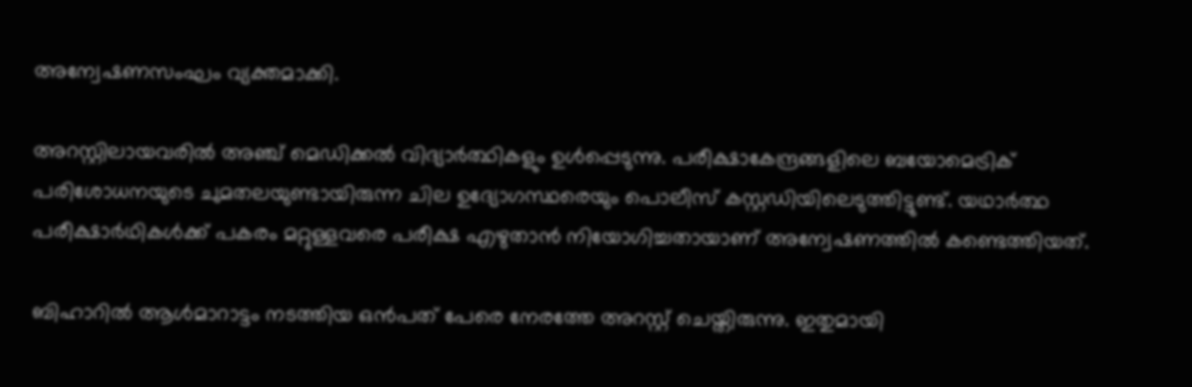അന്വേഷണസംഘം വ്യക്തമാക്കി.

അറസ്റ്റിലായവരിൽ അഞ്ച് മെഡിക്കൽ വിദ്യാർത്ഥികളും ഉൾപ്പെടുന്നു. പരീക്ഷാകേന്ദ്രങ്ങളിലെ ബയോമെട്രിക് പരിശോധനയുടെ ചുമതലയുണ്ടായിരുന്ന ചില ഉദ്യോഗസ്ഥരെയും പൊലീസ് കസ്റ്റഡിയിലെടുത്തിട്ടുണ്ട്. യഥാർത്ഥ പരീക്ഷാർഥികൾക്ക് പകരം മറ്റുള്ളവരെ പരീക്ഷ എഴുതാൻ നിയോഗിച്ചതായാണ് അന്വേഷണത്തിൽ കണ്ടെത്തിയത്.

ബിഹാറിൽ ആൾമാറാട്ടം നടത്തിയ ഒൻപത് പേരെ നേരത്തേ അറസ്റ്റ് ചെയ്തിരുന്നു. ഇതുമായി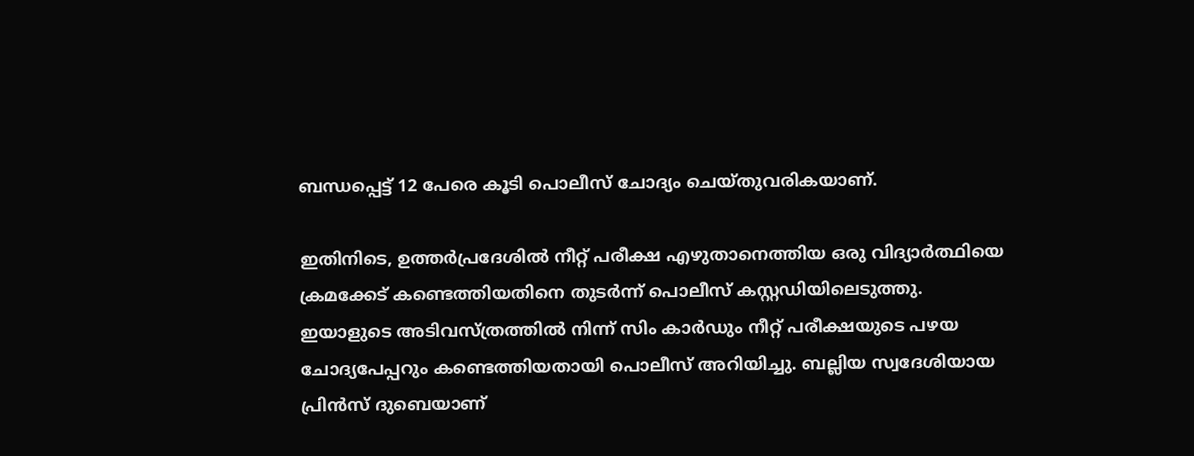ബന്ധപ്പെട്ട് 12 പേരെ കൂടി പൊലീസ് ചോദ്യം ചെയ്തുവരികയാണ്.

ഇതിനിടെ, ഉത്തർപ്രദേശിൽ നീറ്റ് പരീക്ഷ എഴുതാനെത്തിയ ഒരു വിദ്യാർത്ഥിയെ ക്രമക്കേട് കണ്ടെത്തിയതിനെ തുടർന്ന് പൊലീസ് കസ്റ്റഡിയിലെടുത്തു. ഇയാളുടെ അടിവസ്ത്രത്തിൽ നിന്ന് സിം കാർഡും നീറ്റ് പരീക്ഷയുടെ പഴയ ചോദ്യപേപ്പറും കണ്ടെത്തിയതായി പൊലീസ് അറിയിച്ചു. ബല്ലിയ സ്വദേശിയായ പ്രിൻസ് ദുബെയാണ്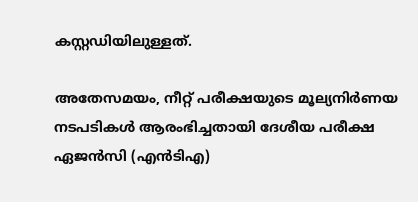കസ്റ്റഡിയിലുള്ളത്.

അതേസമയം, നീറ്റ് പരീക്ഷയുടെ മൂല്യനിർണയ നടപടികൾ ആരംഭിച്ചതായി ദേശീയ പരീക്ഷ ഏജൻസി (എൻടിഎ)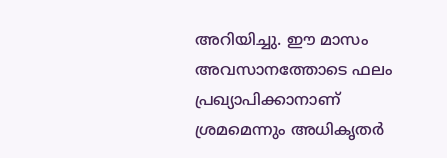അറിയിച്ചു. ഈ മാസം അവസാനത്തോടെ ഫലം പ്രഖ്യാപിക്കാനാണ് ശ്രമമെന്നും അധികൃതർ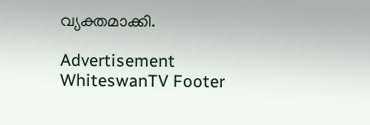വ്യക്തമാക്കി.

Advertisement
WhiteswanTV Footer